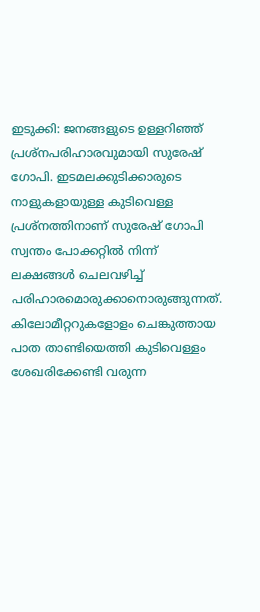ഇടുക്കി: ജനങ്ങളുടെ ഉള്ളറിഞ്ഞ് പ്രശ്നപരിഹാരവുമായി സുരേഷ് ഗോപി. ഇടമലക്കുടിക്കാരുടെ നാളുകളായുള്ള കുടിവെള്ള പ്രശ്നത്തിനാണ് സുരേഷ് ഗോപി സ്വന്തം പോക്കറ്റിൽ നിന്ന് ലക്ഷങ്ങൾ ചെലവഴിച്ച് പരിഹാരമൊരുക്കാനൊരുങ്ങുന്നത്.
കിലോമീറ്ററുകളോളം ചെങ്കുത്തായ പാത താണ്ടിയെത്തി കുടിവെള്ളം ശേഖരിക്കേണ്ടി വരുന്ന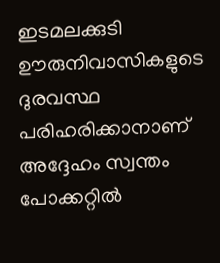ഇടമലക്കുടി ഊരുനിവാസികളുടെ ദുരവസ്ഥ പരിഹരിക്കാനാണ് അദ്ദേഹം സ്വന്തം പോക്കറ്റിൽ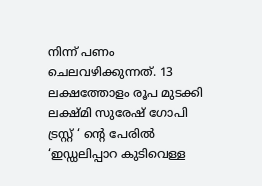നിന്ന് പണം ചെലവഴിക്കുന്നത്. 13 ലക്ഷത്തോളം രൂപ മുടക്കി ലക്ഷ്മി സുരേഷ് ഗോപി ട്രസ്റ്റ് ‘ ന്റെ പേരിൽ ‘ഇഡ്ഡലിപ്പാറ കുടിവെള്ള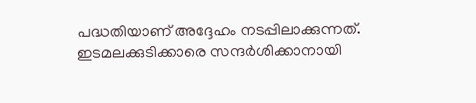പദ്ധതിയാണ് അദ്ദേഹം നടപ്പിലാക്കുന്നത്. ഇടമലക്കുടിക്കാരെ സന്ദർശിക്കാനായി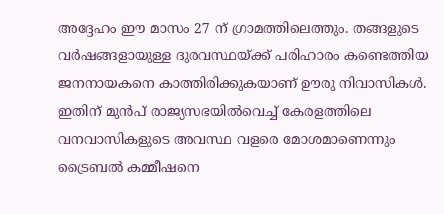അദ്ദേഹം ഈ മാസം 27 ന് ഗ്രാമത്തിലെത്തും. തങ്ങളുടെ വർഷങ്ങളായുള്ള ദുരവസ്ഥയ്ക്ക് പരിഹാരം കണ്ടെത്തിയ ജനനായകനെ കാത്തിരിക്കുകയാണ് ഊരു നിവാസികൾ.
ഇതിന് മുൻപ് രാജ്യസഭയിൽവെച്ച് കേരളത്തിലെ വനവാസികളുടെ അവസ്ഥ വളരെ മോശമാണെന്നും ട്രൈബൽ കമ്മീഷനെ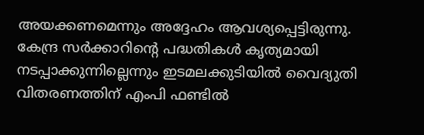അയക്കണമെന്നും അദ്ദേഹം ആവശ്യപ്പെട്ടിരുന്നു. കേന്ദ്ര സർക്കാറിന്റെ പദ്ധതികൾ കൃത്യമായി നടപ്പാക്കുന്നില്ലെന്നും ഇടമലക്കുടിയിൽ വൈദ്യുതി വിതരണത്തിന് എംപി ഫണ്ടിൽ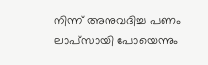നിന്ന് അനുവദിച്ച പണം ലാപ്സായി പോയെന്നും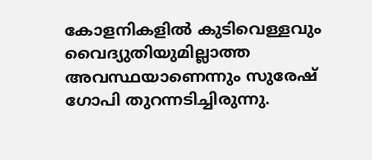കോളനികളിൽ കുടിവെള്ളവും വൈദ്യുതിയുമില്ലാത്ത അവസ്ഥയാണെന്നും സുരേഷ് ഗോപി തുറന്നടിച്ചിരുന്നു.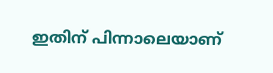ഇതിന് പിന്നാലെയാണ്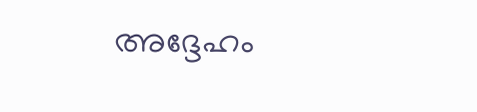അദ്ദേഹം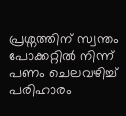പ്രശ്നത്തിന് സ്വന്തം പോക്കറ്റിൽ നിന്ന് പണം ചെലവഴിച്ച് പരിഹാരം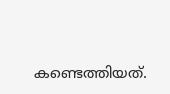കണ്ടെത്തിയത്.